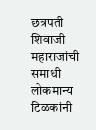छत्रपती शिवाजी महाराजांची समाधी लोकमान्य टिळकांनी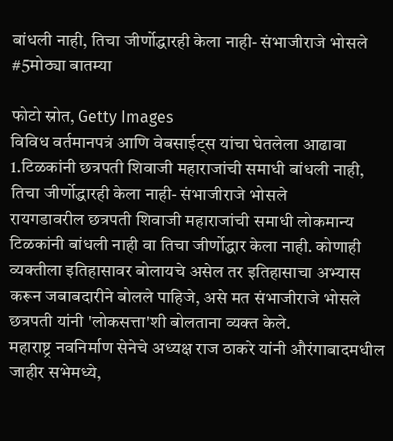बांधली नाही, तिचा जीर्णोद्धारही केला नाही- संभाजीराजे भोसले #5मोठ्या बातम्या

फोटो स्रोत, Getty Images
विविध वर्तमानपत्रं आणि वेबसाईट्स यांचा घेतलेला आढावा
1.टिळकांनी छत्रपती शिवाजी महाराजांची समाधी बांधली नाही, तिचा जीर्णोद्धारही केला नाही- संभाजीराजे भोसले
रायगडावरील छत्रपती शिवाजी महाराजांची समाधी लोकमान्य टिळकांनी बांधली नाही वा तिचा जीर्णोद्धार केला नाही. कोणाही व्यक्तीला इतिहासावर बोलायचे असेल तर इतिहासाचा अभ्यास करून जबाबदारीने बोलले पाहिजे, असे मत संभाजीराजे भोसले छत्रपती यांनी 'लोकसत्ता'शी बोलताना व्यक्त केले.
महाराष्ट्र नवनिर्माण सेनेचे अध्यक्ष राज ठाकरे यांनी औरंगाबादमधील जाहीर सभेमध्ये,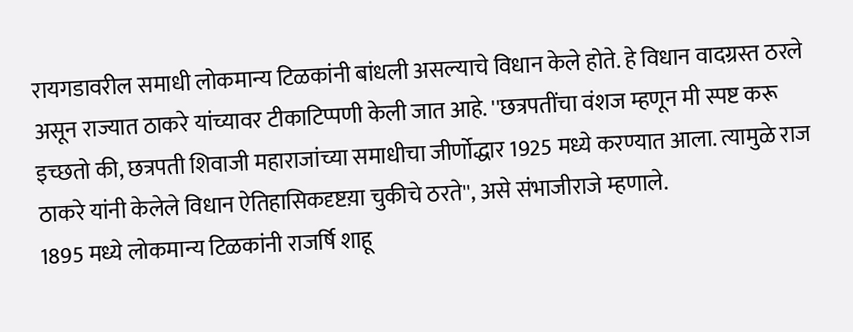रायगडावरील समाधी लोकमान्य टिळकांनी बांधली असल्याचे विधान केले होते. हे विधान वादग्रस्त ठरले असून राज्यात ठाकरे यांच्यावर टीकाटिप्पणी केली जात आहे. ''छत्रपतींचा वंशज म्हणून मी स्पष्ट करू इच्छतो की, छत्रपती शिवाजी महाराजांच्या समाधीचा जीर्णोद्धार 1925 मध्ये करण्यात आला. त्यामुळे राज ठाकरे यांनी केलेले विधान ऐतिहासिकदृष्टय़ा चुकीचे ठरते'', असे संभाजीराजे म्हणाले.
1895 मध्ये लोकमान्य टिळकांनी राजर्षि शाहू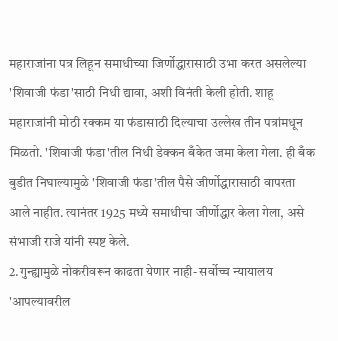महाराजांना पत्र लिहून समाधीच्या जिर्णोद्धारासाठी उभा करत असलेल्या 'शिवाजी फंडा'साठी निधी द्यावा, अशी विनंती केली होती. शाहू महाराजांनी मोठी रक्कम या फंडासाठी दिल्याचा उल्लेख तीन पत्रांमधून मिळतो. 'शिवाजी फंडा'तील निधी डेक्कन बँकेत जमा केला गेला. ही बँक बुडीत निघाल्यामुळे 'शिवाजी फंडा'तील पैसे जीर्णोद्धारासाठी वापरता आले नाहीत. त्यानंतर 1925 मध्ये समाधीचा जीर्णोद्धार केला गेला, असे संभाजी राजे यांनी स्पष्ट केले.
2.गुन्ह्यामुळे नोकरीवरून काढता येणार नाही- सर्वोच्च न्यायालय
'आपल्यावरील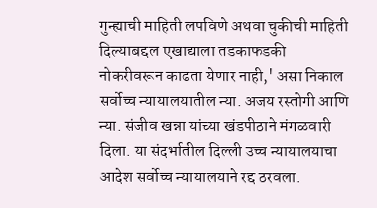गुन्ह्याची माहिती लपविणे अथवा चुकीची माहिती दिल्याबद्दल एखाद्याला तडकाफडकी नोकरीवरून काढता येणार नाही,' असा निकाल सर्वोच्च न्यायालयातील न्या. अजय रस्तोगी आणि न्या. संजीव खन्ना यांच्या खंडपीठाने मंगळवारी दिला. या संदर्भातील दिल्ली उच्च न्यायालयाचा आदेश सर्वोच्च न्यायालयाने रद्द ठरवला.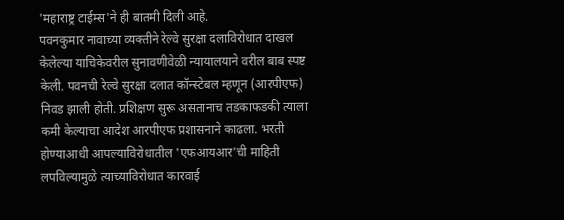'महाराष्ट्र टाईम्स'ने ही बातमी दिली आहे.
पवनकुमार नावाच्या व्यक्तीने रेल्वे सुरक्षा दलाविरोधात दाखल केलेल्या याचिकेवरील सुनावणीवेळी न्यायालयाने वरील बाब स्पष्ट केली. पवनची रेल्वे सुरक्षा दलात कॉन्स्टेबल म्हणून (आरपीएफ) निवड झाली होती. प्रशिक्षण सुरू असतानाच तडकाफडकी त्याला कमी केल्याचा आदेश आरपीएफ प्रशासनाने काढला. भरती होण्याआधी आपल्याविरोधातील 'एफआयआर'ची माहिती लपविल्यामुळे त्याच्याविरोधात कारवाई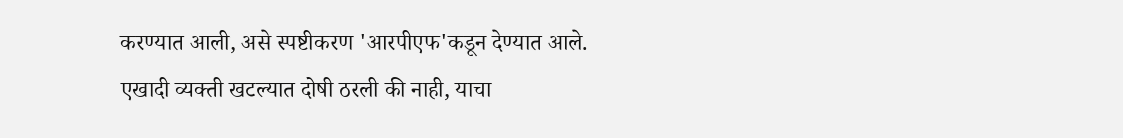करण्यात आली, असे स्पष्टीकरण 'आरपीएफ'कडून देण्यात आले.
एखादी व्यक्ती खटल्यात दोषी ठरली की नाही, याचा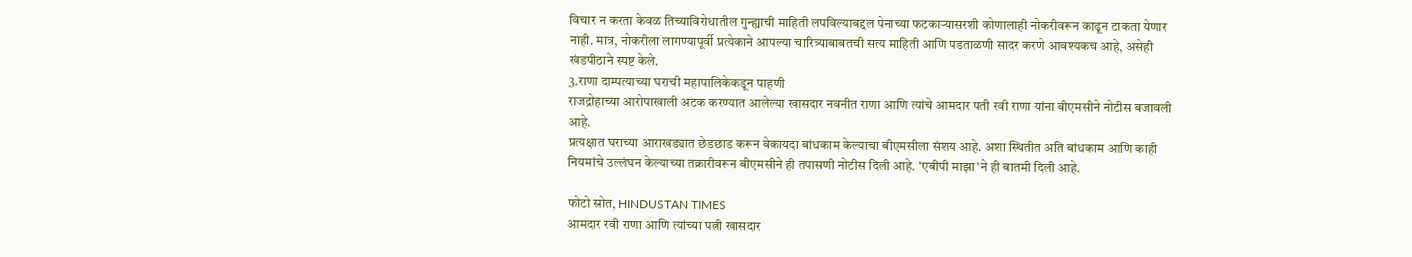विचार न करता केवळ तिच्याविरोधातील गुन्ह्याची माहिती लपविल्याबद्दल पेनाच्या फटकाऱ्यासरशी कोणालाही नोकरीवरून काढून टाकता येणार नाही. मात्र, नोकरीला लागण्यापूर्वी प्रत्येकाने आपल्या चारित्र्याबाबतची सत्य माहिती आणि पडताळणी सादर करणे आवश्यकच आहे, असेही खंडपीठाने स्पष्ट केले.
3.राणा दाम्पत्याच्या घराची महापालिकेकडून पाहणी
राजद्रोहाच्या आरोपाखाली अटक करण्यात आलेल्या खासदार नवनीत राणा आणि त्यांचे आमदार पती रवी राणा यांना बीएमसीने नोटीस बजावली आहे.
प्रत्यक्षात घराच्या आराखड्यात छेडछाड करून बेकायदा बांधकाम केल्याचा बीएमसीला संशय आहे. अशा स्थितीत अति बांधकाम आणि काही नियमांचे उल्लंघन केल्याच्या तक्रारीवरून बीएमसीने ही तपासणी नोटीस दिली आहे. 'एबीपी माझा'ने ही बातमी दिली आहे.

फोटो स्रोत, HINDUSTAN TIMES
आमदार रवी राणा आणि त्यांच्या पत्नी खासदार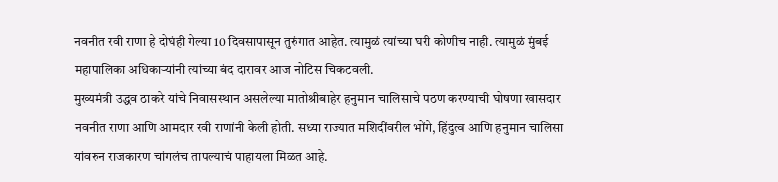नवनीत रवी राणा हे दोघंही गेल्या 10 दिवसापासून तुरुंगात आहेत. त्यामुळं त्यांच्या घरी कोणीच नाही. त्यामुळं मुंबई महापालिका अधिकाऱ्यांनी त्यांच्या बंद दारावर आज नोटिस चिकटवली.
मुख्यमंत्री उद्धव ठाकरे यांचे निवासस्थान असलेल्या मातोश्रीबाहेर हनुमान चालिसाचे पठण करण्याची घोषणा खासदार नवनीत राणा आणि आमदार रवी राणांनी केली होती. सध्या राज्यात मशिदींवरील भोंगे, हिंदुत्व आणि हनुमान चालिसा यांवरुन राजकारण चांगलंच तापल्याचं पाहायला मिळत आहे.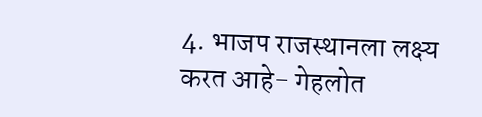4. भाजप राजस्थानला लक्ष्य करत आहे- गेहलोत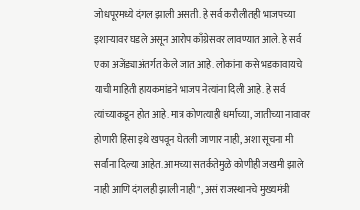जोधपूरमध्ये दंगल झाली असती. हे सर्व करौलीतही भाजपच्या इशाऱ्यावर घडले असून आरोप काँग्रेसवर लावण्यात आले. हे सर्व एका अजेंड्याअंतर्गत केले जात आहे. लोकांना कसे भडकावायचे याची माहिती हायकमांडने भाजप नेत्यांना दिली आहे. हे सर्व त्यांच्याकडून होत आहे. मात्र कोणत्याही धर्माच्या, जातीच्या नावावर होणारी हिंसा इथे खपवून घेतली जाणार नाही, अशा सूचना मी सर्वांना दिल्या आहेत. आमच्या सतर्कतेमुळे कोणीही जखमी झाले नाही आणि दंगलही झाली नाही", असं राजस्थानचे मुख्यमंत्री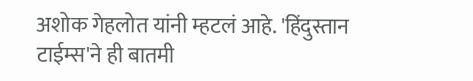अशोक गेहलोत यांनी म्हटलं आहे. 'हिंदुस्तान टाईम्स'ने ही बातमी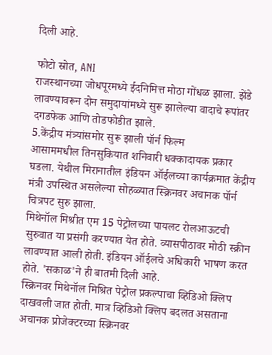दिली आहे.

फोटो स्रोत, ANI
राजस्थानच्या जोधपूरमध्ये ईदनिमित्त मोठा गोंधळ झाला. झेंडे लावण्यावरून दोन समुदायांमध्ये सुरू झालेल्या वादाचे रूपांतर दगडफेक आणि तोडफोडीत झाले.
5.केंद्रीय मंत्र्यांसमोर सुरू झाली पॉर्न फिल्म
आसाममधील तिनसुकियात शनिवारी धक्कादायक प्रकार घडला. येथील मिरानातील इंडियन ऑईलच्या कार्यक्रमात केंद्रीय मंत्री उपस्थित असलेल्या सोहळ्यात स्क्रिनवर अचानक पॉर्न चित्रपट सुरु झाला.
मिथेनॉल मिश्रीत एम 15 पेट्रोलच्या पायलट रोलआऊटची सुरुवात या प्रसंगी करण्यात येत होते. व्यासपीठावर मोठी स्क्रीन लावण्यात आली होती. इंडियन ऑईलचे अधिकारी भाषण करत होते. 'सकाळ'ने ही बातमी दिली आहे.
स्क्रिनवर मिथेनॉल मिश्रित पेट्रोल प्रकल्पाचा व्हिडिओ क्लिप दाखवली जात होती. मात्र व्हिडिओ क्लिप बदलत असताना अचानक प्रोजेक्टरच्या स्क्रिनवर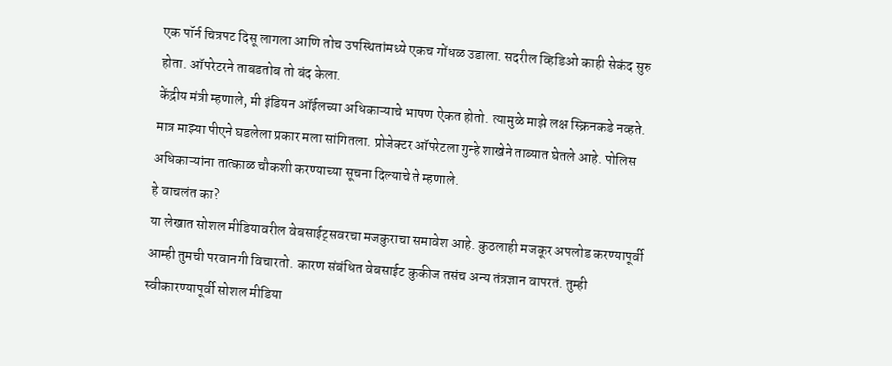एक पॉर्न चित्रपट दिसू लागला आणि तोच उपस्थितांमध्ये एकच गोंधळ उडाला. सदरील व्हिडिओ काही सेकंद सुरु होता. ऑपरेटरने ताबडतोब तो बंद केला.
केंद्रीय मंत्री म्हणाले, मी इंडियन ऑईलच्या अधिकाऱ्याचे भाषण ऐकत होतो. त्यामुळे माझे लक्ष स्क्रिनकडे नव्हते. मात्र माझ्या पीएने घडलेला प्रकार मला सांगितला. प्रोजेक्टर ऑपरेटला गुन्हे शाखेने ताब्यात घेतले आहे. पोलिस अधिकाऱ्यांना तात्काळ चौकशी करण्याच्या सूचना दिल्याचे ते म्हणाले.
हे वाचलंत का?
या लेखात सोशल मीडियावरील वेबसाईट्सवरचा मजकुराचा समावेश आहे. कुठलाही मजकूर अपलोड करण्यापूर्वी आम्ही तुमची परवानगी विचारतो. कारण संबंधित वेबसाईट कुकीज तसंच अन्य तंत्रज्ञान वापरतं. तुम्ही स्वीकारण्यापूर्वी सोशल मीडिया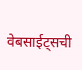वेबसाईट्सची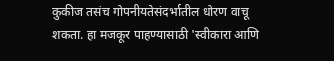कुकीज तसंच गोपनीयतेसंदर्भातील धोरण वाचू शकता. हा मजकूर पाहण्यासाठी 'स्वीकारा आणि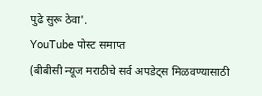पुढे सुरू ठेवा'.
YouTube पोस्ट समाप्त
(बीबीसी न्यूज मराठीचे सर्व अपडेट्स मिळवण्यासाठी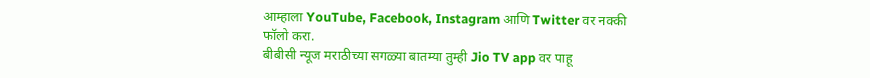आम्हाला YouTube, Facebook, Instagram आणि Twitter वर नक्की फॉलो करा.
बीबीसी न्यूज मराठीच्या सगळ्या बातम्या तुम्ही Jio TV app वर पाहू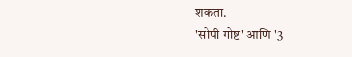शकता.
'सोपी गोष्ट' आणि '3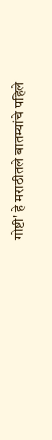गोष्टी' हे मराठीतले बातम्यांचे पहिले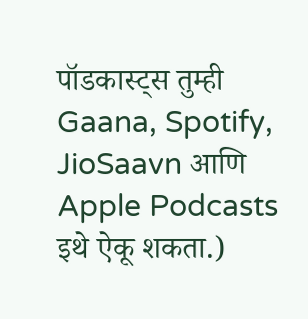पॉडकास्ट्स तुम्ही Gaana, Spotify, JioSaavn आणि Apple Podcasts इथे ऐकू शकता.)